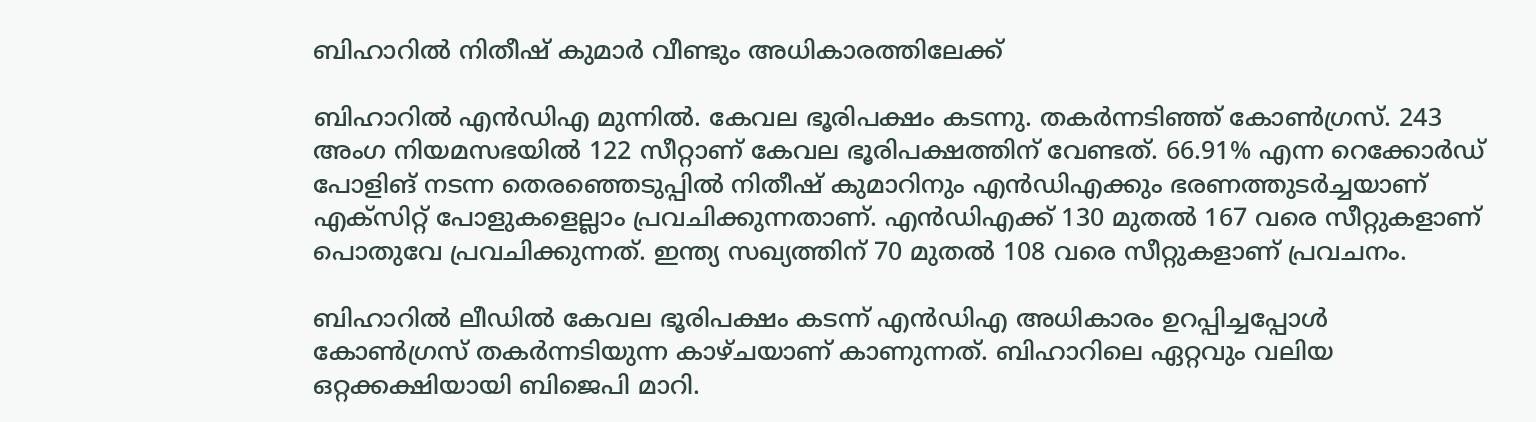ബിഹാറിൽ നിതീഷ് കുമാർ വീണ്ടും അധികാരത്തിലേക്ക്

ബിഹാറിൽ എൻഡിഎ മുന്നിൽ. കേവല ഭൂരിപക്ഷം കടന്നു. തകര്‍ന്നടിഞ്ഞ് കോണ്‍ഗ്രസ്. 243 അംഗ നിയമസഭയിൽ 122 സീറ്റാണ് കേവല ഭൂരിപക്ഷത്തിന് വേണ്ടത്. 66.91% എന്ന റെക്കോർഡ് പോളിങ് നടന്ന തെരഞ്ഞെടുപ്പിൽ നിതീഷ് കുമാറിനും എൻഡിഎക്കും ഭരണത്തുടർച്ചയാണ് എക്സിറ്റ് പോളുകളെല്ലാം പ്രവചിക്കുന്നതാണ്. എൻഡിഎക്ക് 130 മുതൽ 167 വരെ സീറ്റുകളാണ് പൊതുവേ പ്രവചിക്കുന്നത്. ഇന്ത്യ സഖ്യത്തിന് 70 മുതൽ 108 വരെ സീറ്റുകളാണ് പ്രവചനം.

ബിഹാറിൽ ലീഡിൽ കേവല ഭൂരിപക്ഷം കടന്ന് എൻഡിഎ അധികാരം ഉറപ്പിച്ചപ്പോൾ കോണ്‍ഗ്രസ് തകര്‍ന്നടിയുന്ന കാഴ്ചയാണ് കാണുന്നത്. ബിഹാറിലെ ഏറ്റവും വലിയ ഒറ്റക്കക്ഷിയായി ബിജെപി മാറി.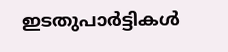ഇടതുപാര്‍ട്ടികള്‍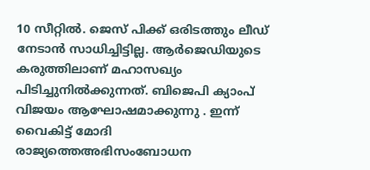10 സീറ്റിൽ. ജെസ് പിക്ക് ഒരിടത്തും ലീഡ് നേടാൻ സാധിച്ചിട്ടില്ല. ആര്‍ജെഡിയുടെ കരുത്തിലാണ് മഹാസഖ്യം പിടിച്ചുനിൽക്കുന്നത്. ബിജെപി ക്യാംപ് വിജയം ആഘോഷമാക്കുന്നു . ഇന്ന് വൈകിട്ട് മോദി രാജ്യത്തെഅഭിസംബോധന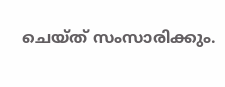ചെയ്ത് സംസാരിക്കും.